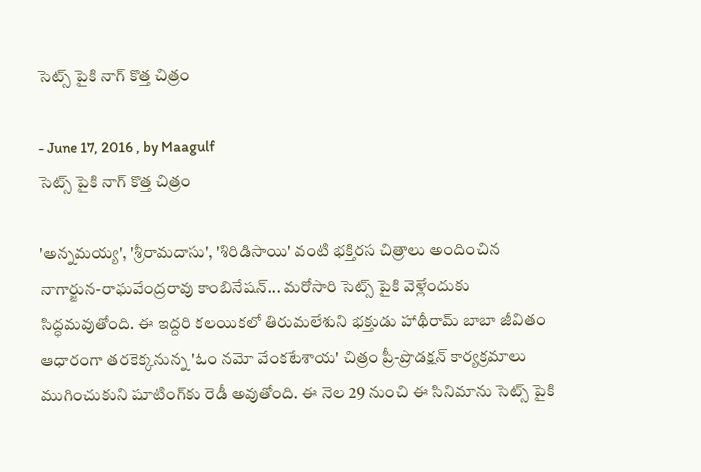సెట్స్ పైకి నాగ్ కొత్త చిత్రం

- June 17, 2016 , by Maagulf
సెట్స్ పైకి నాగ్ కొత్త చిత్రం

'అన్నమయ్య', 'శ్రీరామదాసు', 'శిరిడిసాయి' వంటి భక్తిరస చిత్రాలు అందించిన నాగార్జున-రాఘవేంద్రరావు కాంబినేషన్... మరోసారి సెట్స్ పైకి వెళ్లేందుకు సిద్ధమవుతోంది. ఈ ఇద్దరి కలయికలో తిరుమలేశుని భక్తుడు హాథీరామ్ బాబా జీవితం ఆధారంగా తరకెక్కనున్న 'ఓం నమో వేంకటేశాయ' చిత్రం ప్రీ-ప్రొడక్షన్ కార్యక్రమాలు ముగించుకుని షూటింగ్‌కు రెడీ అవుతోంది. ఈ నెల 29 నుంచి ఈ సినిమాను సెట్స్ పైకి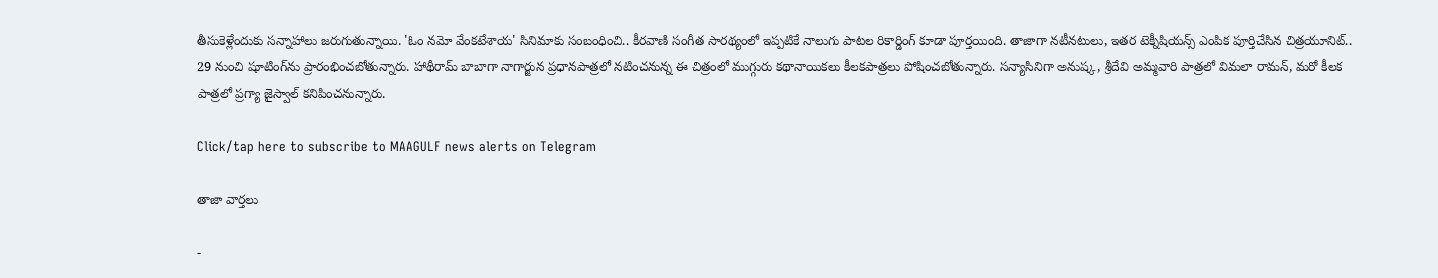తీసుకెళ్లేందుకు సన్నాహాలు జరుగుతున్నాయి. 'ఓం నమో వేంకటేశాయ' సినిమాకు సంబంధించి.. కీరవాణి సంగీత సారథ్యంలో ఇప్పటికే నాలుగు పాటల రికార్డింగ్ కూడా పూర్తయింది. తాజాగా నటీనటులు, ఇతర టెక్నీషియన్స్ ఎంపిక పూర్తిచేసిన చిత్రయూనిట్..
29 నుంచి షూటింగ్‌ను ప్రారంభించబోతున్నారు. హాథీరామ్ బాబాగా నాగార్జున ప్రధానపాత్రలో నటించనున్న ఈ చిత్రంలో ముగ్గురు కథానాయికలు కీలకపాత్రలు పోషించబోతున్నారు. సన్యాసినిగా అనుష్క, శ్రీదేవి అమ్మవారి పాత్రలో విమలా రామన్, మరో కీలక పాత్రలో ప్రగ్యా జైస్వాల్ కనిపించనున్నారు.

Click/tap here to subscribe to MAAGULF news alerts on Telegram

తాజా వార్తలు

-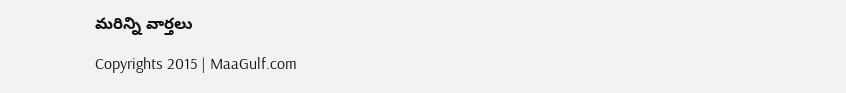మరిన్ని వార్తలు

Copyrights 2015 | MaaGulf.com